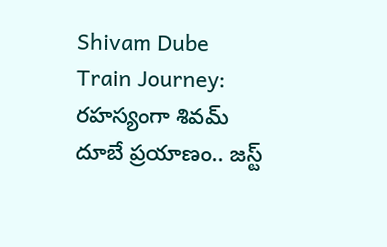Shivam Dube Train Journey: రహస్యంగా శివమ్ దూబే ప్రయాణం.. జస్ట్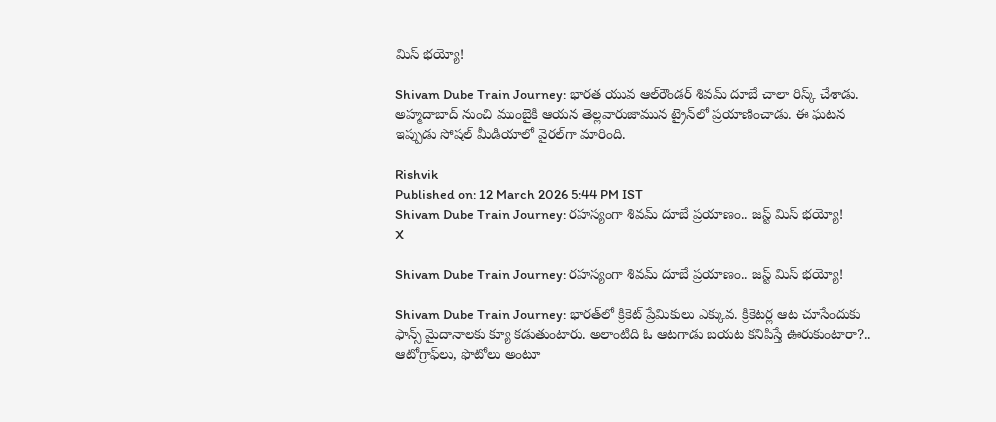మిస్ భయ్యో!

Shivam Dube Train Journey: భారత యువ ఆల్‌రౌండర్‌ శివమ్ దూబే చాలా రిస్క్ చేశాడు. అహ్మదాబాద్ నుంచి ముంబైకి ఆయన తెల్లవారుజామున ట్రైన్‌లో ప్రయాణించాడు. ఈ ఘటన ఇప్పుడు సోషల్ మీడియాలో వైరల్‌గా మారింది.

Rishvik
Published on: 12 March 2026 5:44 PM IST
Shivam Dube Train Journey: రహస్యంగా శివమ్ దూబే ప్రయాణం.. జస్ట్ మిస్ భయ్యో!
X

Shivam Dube Train Journey: రహస్యంగా శివమ్ దూబే ప్రయాణం.. జస్ట్ మిస్ భయ్యో!

Shivam Dube Train Journey: భారత్‌లో క్రికెట్‌ ప్రేమికులు ఎక్కువ. క్రికెటర్ల ఆట చూసేందుకు ఫాన్స్ మైదానాలకు క్యూ కడుతుంటారు. అలాంటిది ఓ ఆటగాడు బయట కనిపిస్తే ఊరుకుంటారా?.. ఆటోగ్రాఫ్‌లు, ఫొటోలు అంటూ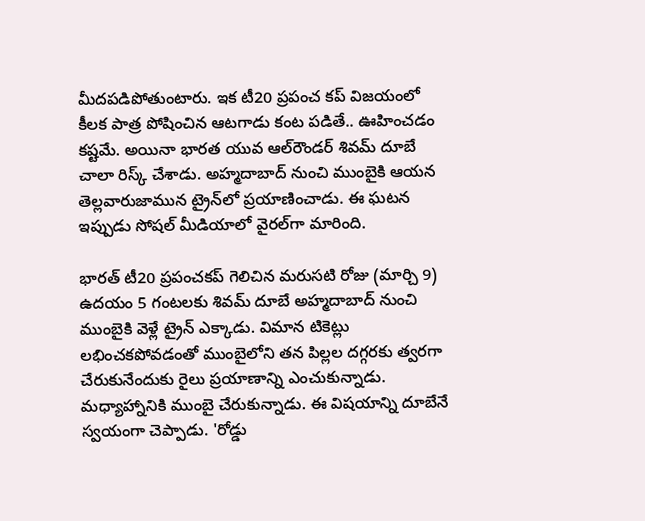మీదపడిపోతుంటారు. ఇక టీ20 ప్రపంచ కప్‌ విజయంలో కీలక పాత్ర పోషించిన ఆటగాడు కంట పడితే.. ఊహించడం కష్టమే. అయినా భారత యువ ఆల్‌రౌండర్‌ శివమ్ దూబే చాలా రిస్క్ చేశాడు. అహ్మదాబాద్ నుంచి ముంబైకి ఆయన తెల్లవారుజామున ట్రైన్‌లో ప్రయాణించాడు. ఈ ఘటన ఇప్పుడు సోషల్ మీడియాలో వైరల్‌గా మారింది.

భారత్‌ టీ20 ప్రపంచకప్‌ గెలిచిన మరుసటి రోజు (మార్చి 9) ఉదయం 5 గంటలకు శివమ్ దూబే అహ్మదాబాద్ నుంచి ముంబైకి వెళ్లే ట్రైన్ ఎక్కాడు. విమాన టికెట్లు లభించకపోవడంతో ముంబైలోని తన పిల్లల దగ్గరకు త్వరగా చేరుకునేందుకు రైలు ప్రయాణాన్ని ఎంచుకున్నాడు. మధ్యాహ్నానికి ముంబై చేరుకున్నాడు. ఈ విషయాన్ని దూబేనే స్వయంగా చెప్పాడు. 'రోడ్డు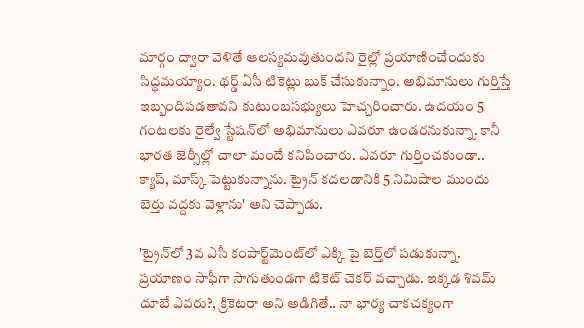మార్గం ద్వారా వెళితే ఆలస్యమవుతుందని రైల్లో ప్రయాణించేందుకు సిద్ధమయ్యాం. థర్డ్‌ ఏసీ టికెట్లు బుక్‌ చేసుకున్నాం. అభిమానులు గుర్తిస్తే ఇబ్బందిపడతావని కుటుంబసభ్యులు హెచ్చరించారు. ఉదయం 5 గంటలకు రైల్వే స్టేషన్‌లో అభిమానులు ఎవరూ ఉండరనుకున్నా. కానీ భారత జెర్సీల్లో చాలా మందే కనిపించారు. ఎవరూ గుర్తించకుండా.. క్యాప్, మాస్క్‌ పెట్టుకున్నాను. ట్రైన్ కదలడానికి 5 నిమిషాల ముందు బెర్తు వద్దకు వెళ్లాను' అని చెప్పాడు.

'ట్రైన్‌లో 3వ ఎసీ కంపార్ట్‌మెంట్‌లో ఎక్కి పై బెర్త్‌లో పడుకున్నా. ప్రయాణం సాఫీగా సాగుతుండగా టికెట్ చెకర్ వచ్చాడు. ఇక్కడ శివమ్ దూబే ఎవరు?, క్రికెటరా అని అడిగితే.. నా భార్య చాకచక్యంగా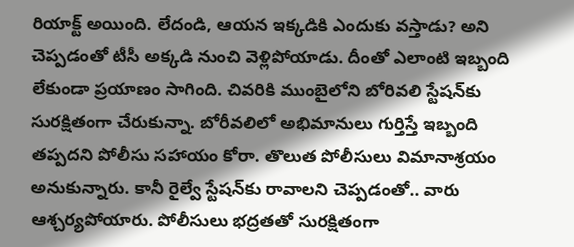రియాక్ట్ అయింది. లేదండి, ఆయన ఇక్కడికి ఎందుకు వస్తాడు? అని చెప్పడంతో టీసీ అక్కడి నుంచి వెళ్లిపోయాడు. దీంతో ఎలాంటి ఇబ్బంది లేకుండా ప్రయాణం సాగింది. చివరికి ముంబైలోని బోరివలి స్టేషన్‌కు సురక్షితంగా చేరుకున్నా. బోరీవలిలో అభిమానులు గుర్తిస్తే ఇబ్బంది తప్పదని పోలీసు సహాయం కోరా. తొలుత పోలీసులు విమానాశ్రయం అనుకున్నారు. కానీ రైల్వే స్టేషన్‌కు రావాలని చెప్పడంతో.. వారు ఆశ్చర్యపోయారు. పోలీసులు భద్రతతో సురక్షితంగా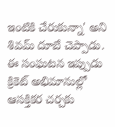ఇంటికి చేరుకున్నా' అని శివమ్ దూబే చెప్పాడు. ఈ సంఘటన ఇప్పుడు క్రికెట్ అభిమానుల్లో ఆసక్తికర చర్చకు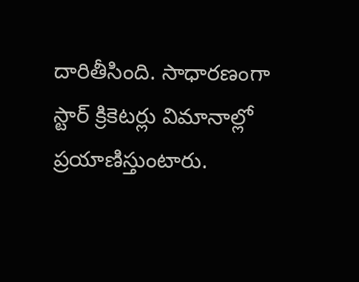దారితీసింది. సాధారణంగా స్టార్ క్రికెటర్లు విమానాల్లో ప్రయాణిస్తుంటారు.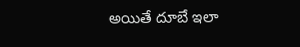అయితే దూబే ఇలా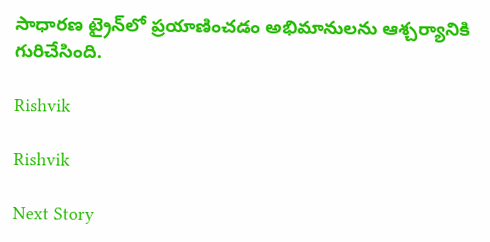సాధారణ ట్రైన్‌లో ప్రయాణించడం అభిమానులను ఆశ్చర్యానికి గురిచేసింది.

Rishvik

Rishvik

Next Story